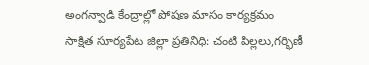అంగన్వాడి కేంద్రాల్లో పోషణ మాసం కార్యక్రమం
సాక్షిత సూర్యపేట జిల్లా ప్రతినిధి: చంటి పిల్లలు,గర్భిణీ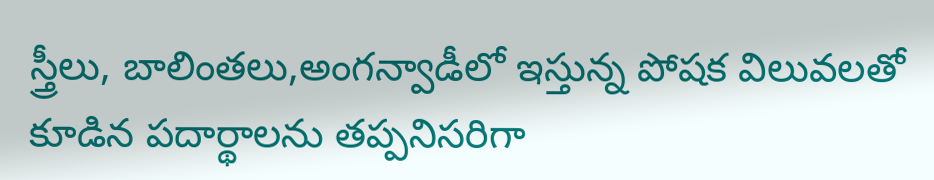స్త్రీలు, బాలింతలు,అంగన్వాడీలో ఇస్తున్న పోషక విలువలతో కూడిన పదార్థాలను తప్పనిసరిగా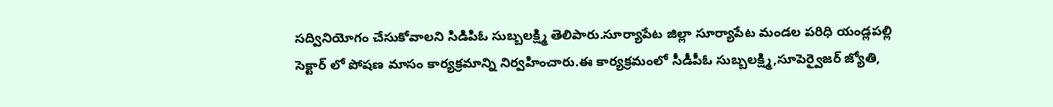సద్వినియోగం చేసుకోవాలని సిడిపిఓ సుబ్బలక్ష్మి తెలిపారు.సూర్యాపేట జిల్లా సూర్యాపేట మండల పరిధి యండ్లపల్లి సెక్టార్ లో పోషణ మాసం కార్యక్రమాన్ని నిర్వహించారు.ఈ కార్యక్రమంలో సీడీపీఓ సుబ్బలక్ష్మి,సూపెర్వైజర్ జ్యోతి,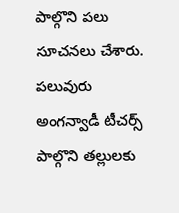పాల్గొని పలు సూచనలు చేశారు. పలువురు అంగన్వాడీ టీచర్స్ పాల్గొని తల్లులకు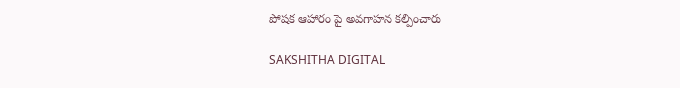పోషక ఆహారం పై అవగాహన కల్పించారు

SAKSHITHA DIGITAL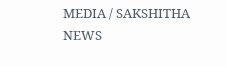MEDIA / SAKSHITHA NEWS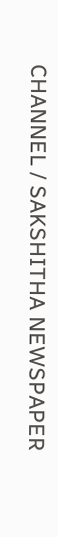CHANNEL / SAKSHITHA NEWSPAPER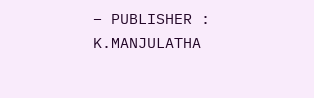– PUBLISHER : K.MANJULATHA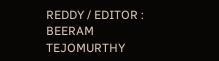REDDY / EDITOR : BEERAM TEJOMURTHY